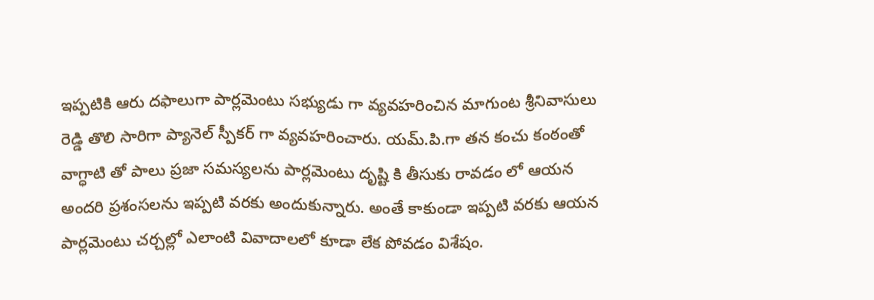ఇప్పటికి ఆరు దఫాలుగా పార్లమెంటు సభ్యుడు గా వ్యవహరించిన మాగుంట శ్రీనివాసులు రెడ్డి తొలి సారిగా ప్యానెల్ స్పీకర్ గా వ్యవహరించారు. యమ్.పి.గా తన కంచు కంఠంతో వాగ్ధాటి తో పాలు ప్రజా సమస్యలను పార్లమెంటు దృష్టి కి తీసుకు రావడం లో ఆయన అందరి ప్రశంసలను ఇప్పటి వరకు అందుకున్నారు. అంతే కాకుండా ఇప్పటి వరకు ఆయన పార్లమెంటు చర్చల్లో ఎలాంటి వివాదాలలో కూడా లేక పోవడం విశేషం.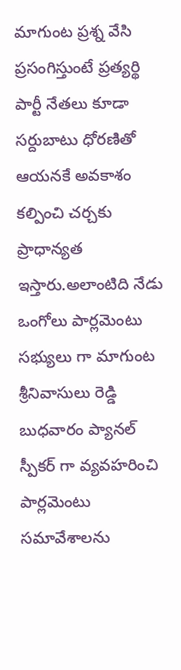మాగుంట ప్రశ్న వేసి ప్రసంగిస్తుంటే ప్రత్యర్థి పార్టీ నేతలు కూడా సర్దుబాటు ధోరణితో ఆయనకే అవకాశం కల్పించి చర్చకు ప్రాధాన్యత ఇస్తారు.అలాంటిది నేడు
ఒంగోలు పార్లమెంటు సభ్యులు గా మాగుంట శ్రీనివాసులు రెడ్డి బుధవారం ప్యానల్ స్పీకర్ గా వ్యవహరించి పార్లమెంటు సమావేశాలను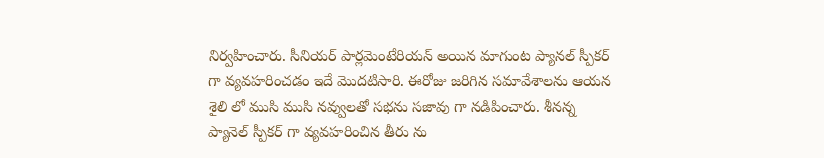నిర్వహించారు. సీనియర్ పార్లమెంటేరియన్ అయిన మాగుంట ప్యానల్ స్పీకర్ గా వ్యవహరించడం ఇదే మొదటిసారి. ఈరోజు జరిగిన సమావేశాలను ఆయన శైలి లో ముసి ముసి నవ్వులతో సభను సజావు గా నడిపించారు. శీనన్న ప్యానెల్ స్పీకర్ గా వ్యవహరించిన తీరు ను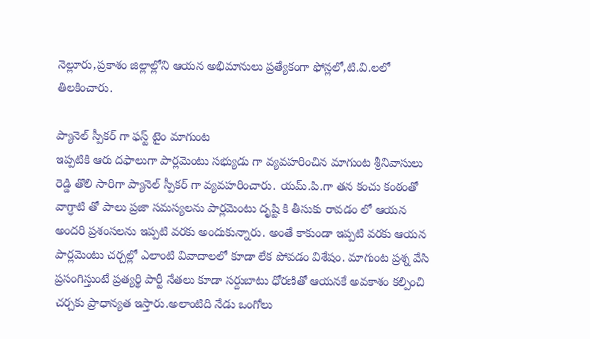నెల్లూరు,ప్రకాశం జిల్లాల్లోని ఆయన అభిమానులు ప్రత్యేకంగా ఫోన్లలో,టి.వి.లలో తిలకించారు.

ప్యానెల్ స్పీకర్ గా ఫస్ట్ టైం మాగుంట
ఇప్పటికి ఆరు దఫాలుగా పార్లమెంటు సభ్యుడు గా వ్యవహరించిన మాగుంట శ్రీనివాసులు రెడ్డి తొలి సారిగా ప్యానెల్ స్పీకర్ గా వ్యవహరించారు. యమ్.పి.గా తన కంచు కంఠంతో వాగ్ధాటి తో పాలు ప్రజా సమస్యలను పార్లమెంటు దృష్టి కి తీసుకు రావడం లో ఆయన అందరి ప్రశంసలను ఇప్పటి వరకు అందుకున్నారు. అంతే కాకుండా ఇప్పటి వరకు ఆయన పార్లమెంటు చర్చల్లో ఎలాంటి వివాదాలలో కూడా లేక పోవడం విశేషం. మాగుంట ప్రశ్న వేసి ప్రసంగిస్తుంటే ప్రత్యర్థి పార్టీ నేతలు కూడా సర్దుబాటు ధోరణితో ఆయనకే అవకాశం కల్పించి చర్చకు ప్రాధాన్యత ఇస్తారు.అలాంటిది నేడు ఒంగోలు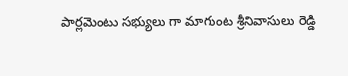పార్లమెంటు సభ్యులు గా మాగుంట శ్రీనివాసులు రెడ్డి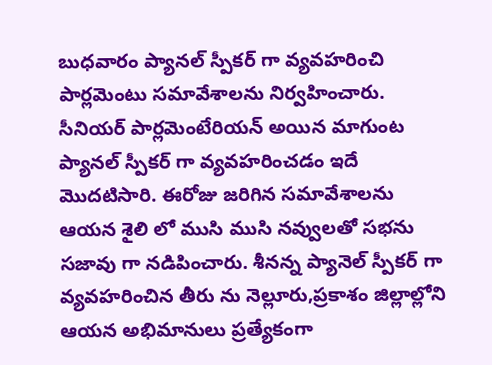బుధవారం ప్యానల్ స్పీకర్ గా వ్యవహరించి పార్లమెంటు సమావేశాలను నిర్వహించారు. సీనియర్ పార్లమెంటేరియన్ అయిన మాగుంట ప్యానల్ స్పీకర్ గా వ్యవహరించడం ఇదే మొదటిసారి. ఈరోజు జరిగిన సమావేశాలను ఆయన శైలి లో ముసి ముసి నవ్వులతో సభను సజావు గా నడిపించారు. శీనన్న ప్యానెల్ స్పీకర్ గా వ్యవహరించిన తీరు ను నెల్లూరు,ప్రకాశం జిల్లాల్లోని ఆయన అభిమానులు ప్రత్యేకంగా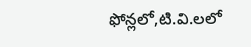ఫోన్లలో,టి.వి.లలో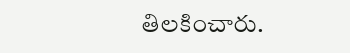తిలకించారు.